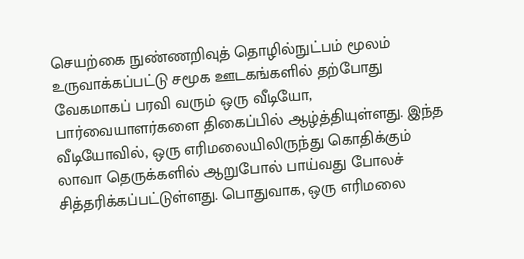செயற்கை நுண்ணறிவுத் தொழில்நுட்பம் மூலம் உருவாக்கப்பட்டு சமூக ஊடகங்களில் தற்போது வேகமாகப் பரவி வரும் ஒரு வீடியோ, பார்வையாளர்களை திகைப்பில் ஆழ்த்தியுள்ளது. இந்த வீடியோவில், ஒரு எரிமலையிலிருந்து கொதிக்கும் லாவா தெருக்களில் ஆறுபோல் பாய்வது போலச் சித்தரிக்கப்பட்டுள்ளது. பொதுவாக, ஒரு எரிமலை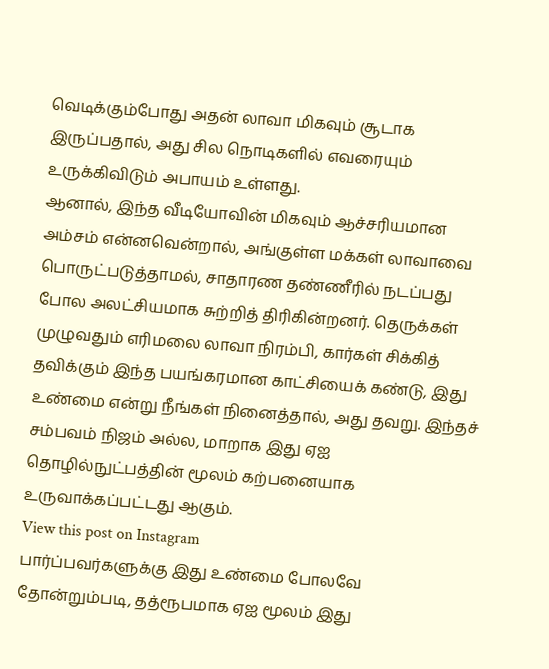வெடிக்கும்போது அதன் லாவா மிகவும் சூடாக இருப்பதால், அது சில நொடிகளில் எவரையும் உருக்கிவிடும் அபாயம் உள்ளது.
ஆனால், இந்த வீடியோவின் மிகவும் ஆச்சரியமான அம்சம் என்னவென்றால், அங்குள்ள மக்கள் லாவாவை பொருட்படுத்தாமல், சாதாரண தண்ணீரில் நடப்பது போல அலட்சியமாக சுற்றித் திரிகின்றனர். தெருக்கள் முழுவதும் எரிமலை லாவா நிரம்பி, கார்கள் சிக்கித் தவிக்கும் இந்த பயங்கரமான காட்சியைக் கண்டு, இது உண்மை என்று நீங்கள் நினைத்தால், அது தவறு. இந்தச் சம்பவம் நிஜம் அல்ல, மாறாக இது ஏஐ தொழில்நுட்பத்தின் மூலம் கற்பனையாக உருவாக்கப்பட்டது ஆகும்.
View this post on Instagram
பார்ப்பவர்களுக்கு இது உண்மை போலவே தோன்றும்படி, தத்ரூபமாக ஏஐ மூலம் இது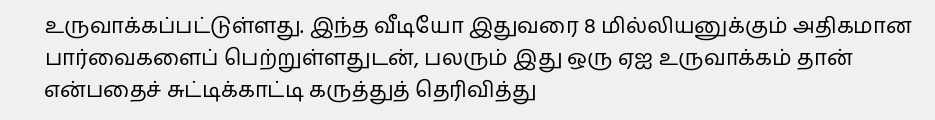உருவாக்கப்பட்டுள்ளது. இந்த வீடியோ இதுவரை 8 மில்லியனுக்கும் அதிகமான பார்வைகளைப் பெற்றுள்ளதுடன், பலரும் இது ஒரு ஏஐ உருவாக்கம் தான் என்பதைச் சுட்டிக்காட்டி கருத்துத் தெரிவித்து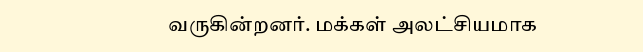வருகின்றனர். மக்கள் அலட்சியமாக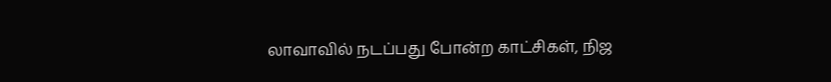லாவாவில் நடப்பது போன்ற காட்சிகள், நிஜ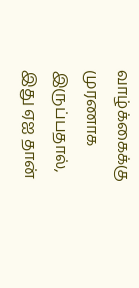வாழ்க்கைக்கு முரணாக இருப்பதால், இது ஏஐ தான்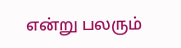என்று பலரும்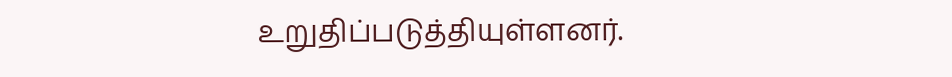உறுதிப்படுத்தியுள்ளனர்.